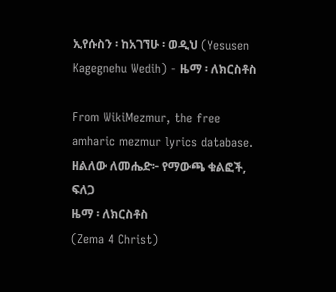ኢየሱስን ፡ ከአገኘሁ ፡ ወዲህ (Yesusen Kagegnehu Wedih) - ዜማ ፡ ለክርስቶስ

From WikiMezmur, the free amharic mezmur lyrics database.
ዘልለው ለመሔድ፦ የማውጫ ቁልፎች, ፍለጋ
ዜማ ፡ ለክርስቶስ
(Zema 4 Christ)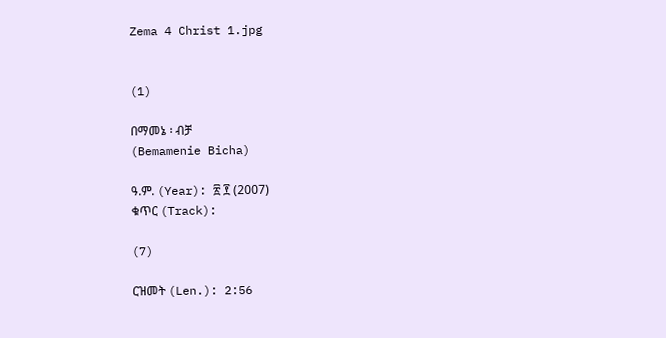Zema 4 Christ 1.jpg


(1)

በማመኔ ፡ ብቻ
(Bemamenie Bicha)

ዓ.ም. (Year): ፳ ፻ (2007)
ቁጥር (Track):

(7)

ርዝመት (Len.): 2:56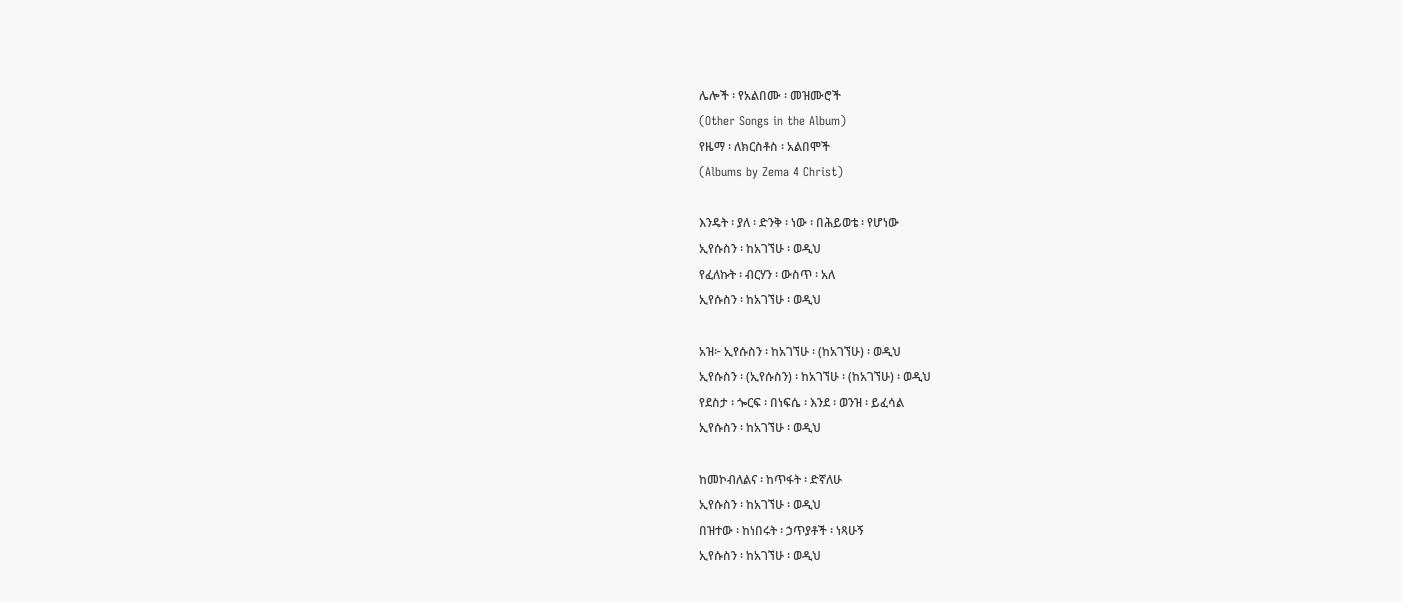ሌሎች ፡ የአልበሙ ፡ መዝሙሮች
(Other Songs in the Album)
የዜማ ፡ ለክርስቶስ ፡ አልበሞች
(Albums by Zema 4 Christ)

እንዴት ፡ ያለ ፡ ድንቅ ፡ ነው ፡ በሕይወቴ ፡ የሆነው
ኢየሱስን ፡ ከአገኘሁ ፡ ወዲህ
የፈለኩት ፡ ብርሃን ፡ ውስጥ ፡ አለ
ኢየሱስን ፡ ከአገኘሁ ፡ ወዲህ

አዝ፦ ኢየሱስን ፡ ከአገኘሁ ፡ (ከአገኘሁ) ፡ ወዲህ
ኢየሱስን ፡ (ኢየሱስን) ፡ ከአገኘሁ ፡ (ከአገኘሁ) ፡ ወዲህ
የደስታ ፡ ጐርፍ ፡ በነፍሴ ፡ እንደ ፡ ወንዝ ፡ ይፈሳል
ኢየሱስን ፡ ከአገኘሁ ፡ ወዲህ

ከመኮብለልና ፡ ከጥፋት ፡ ድኛለሁ
ኢየሱስን ፡ ከአገኘሁ ፡ ወዲህ
በዝተው ፡ ከነበሩት ፡ ኃጥያቶች ፡ ነጻሁኝ
ኢየሱስን ፡ ከአገኘሁ ፡ ወዲህ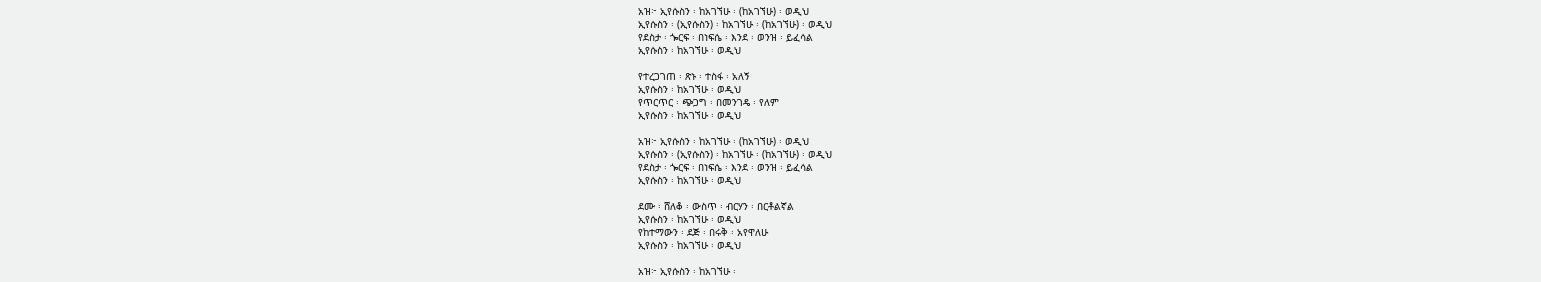አዝ፦ ኢየሱስን ፡ ከአገኘሁ ፡ (ከአገኘሁ) ፡ ወዲህ
ኢየሱስን ፡ (ኢየሱስን) ፡ ከአገኘሁ ፡ (ከአገኘሁ) ፡ ወዲህ
የደስታ ፡ ጐርፍ ፡ በነፍሴ ፡ እንደ ፡ ወንዝ ፡ ይፈሳል
ኢየሱስን ፡ ከአገኘሁ ፡ ወዲህ

የተረጋገጠ ፡ ጽኑ ፡ ተስፋ ፡ አለኝ
ኢየሱስን ፡ ከአገኘሁ ፡ ወዲህ
የጥርጥር ፡ ጭጋግ ፡ በመንገዴ ፡ የለም
ኢየሱስን ፡ ከአገኘሁ ፡ ወዲህ

አዝ፦ ኢየሱስን ፡ ከአገኘሁ ፡ (ከአገኘሁ) ፡ ወዲህ
ኢየሱስን ፡ (ኢየሱስን) ፡ ከአገኘሁ ፡ (ከአገኘሁ) ፡ ወዲህ
የደስታ ፡ ጐርፍ ፡ በነፍሴ ፡ እንደ ፡ ወንዝ ፡ ይፈሳል
ኢየሱስን ፡ ከአገኘሁ ፡ ወዲህ

ደሙ ፡ ሸለቆ ፡ ውስጥ ፡ ብርሃን ፡ በርቶልኛል
ኢየሱስን ፡ ከአገኘሁ ፡ ወዲህ
የከተማውን ፡ ደጅ ፡ በሩቅ ፡ አየዋለሁ
ኢየሱስን ፡ ከአገኘሁ ፡ ወዲህ

አዝ፦ ኢየሱስን ፡ ከአገኘሁ ፡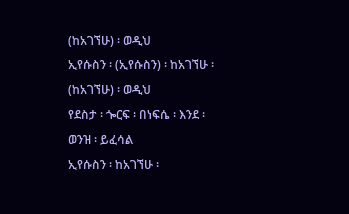(ከአገኘሁ) ፡ ወዲህ
ኢየሱስን ፡ (ኢየሱስን) ፡ ከአገኘሁ ፡ (ከአገኘሁ) ፡ ወዲህ
የደስታ ፡ ጐርፍ ፡ በነፍሴ ፡ እንደ ፡ ወንዝ ፡ ይፈሳል
ኢየሱስን ፡ ከአገኘሁ ፡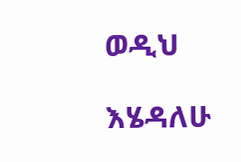ወዲህ

እሄዳለሁ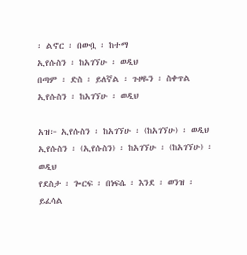፡ ልኖር ፡ በውቧ ፡ ከተማ
ኢየሱስን ፡ ከአገኘሁ ፡ ወዲህ
በጣም ፡ ድስ ፡ ይለኛል ፡ ጉዞዬን ፡ ስቀጥል
ኢየሱስን ፡ ከአገኘሁ ፡ ወዲህ

አዝ፦ ኢየሱስን ፡ ከአገኘሁ ፡ (ከአገኘሁ) ፡ ወዲህ
ኢየሱስን ፡ (ኢየሱስን) ፡ ከአገኘሁ ፡ (ከአገኘሁ) ፡ ወዲህ
የደስታ ፡ ጐርፍ ፡ በነፍሴ ፡ እንደ ፡ ወንዝ ፡ ይፈሳል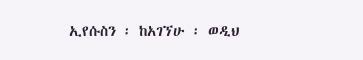ኢየሱስን ፡ ከአገኘሁ ፡ ወዲህ